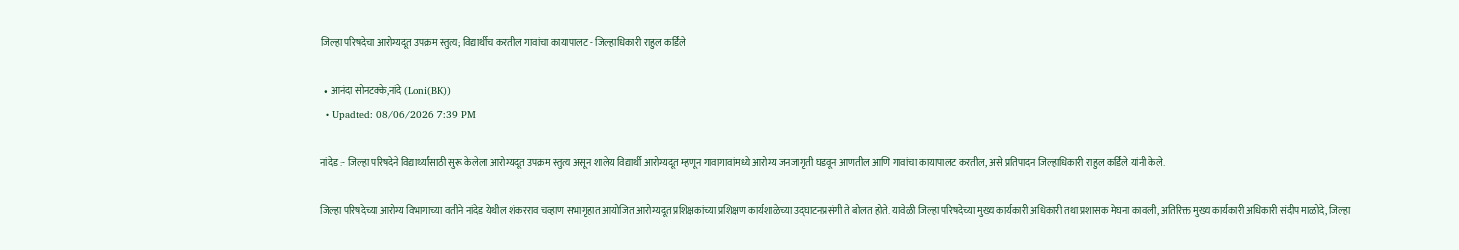जिल्हा परिषदेचा आरोग्यदूत उपक्रम स्तुत्य; विद्यार्थीच करतील गावांचा कायापालट - जिल्हाधिकारी राहुल कर्डिले

  • आनंदा सोनटक्के,नांदे (Loni(BK))
  • Upadted: 08/06/2026 7:39 PM

नांदेड :- जिल्हा परिषदेने विद्यार्थ्यांसाठी सुरू केलेला आरोग्यदूत उपक्रम स्तुत्य असून शालेय विद्यार्थी आरोग्यदूत म्हणून गावागावांमध्ये आरोग्य जनजागृती घडवून आणतील आणि गावांचा कायापालट करतील, असे प्रतिपादन जिल्हाधिकारी राहुल कर्डिले यांनी केले.

जिल्हा परिषदेच्या आरोग्य विभागाच्या वतीने नांदेड येथील शंकरराव चव्हाण सभागृहात आयोजित आरोग्यदूत प्रशिक्षकांच्या प्रशिक्षण कार्यशाळेच्या उद्घाटनप्रसंगी ते बोलत होते. यावेळी जिल्हा परिषदेच्या मुख्य कार्यकारी अधिकारी तथा प्रशासक मेघना कावली, अतिरिक्त मुख्य कार्यकारी अधिकारी संदीप माळोदे, जिल्हा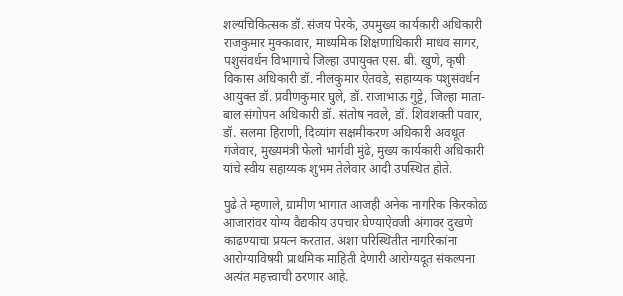शल्यचिकित्सक डॉ. संजय पेरके, उपमुख्य कार्यकारी अधिकारी राजकुमार मुक्कावार, माध्यमिक शिक्षणाधिकारी माधव सागर, पशुसंवर्धन विभागाचे जिल्हा उपायुक्त एस. बी. खुणे, कृषी विकास अधिकारी डॉ. नीलकुमार ऐतवडे, सहाय्यक पशुसंवर्धन आयुक्त डॉ. प्रवीणकुमार घुले, डॉ. राजाभाऊ गुट्टे, जिल्हा माता-बाल संगोपन अधिकारी डॉ. संतोष नवले, डॉ. शिवशक्ती पवार, डॉ. सलमा हिराणी, दिव्यांग सक्षमीकरण अधिकारी अवधूत गंजेवार, मुख्यमंत्री फेलो भार्गवी मुंढे, मुख्य कार्यकारी अधिकारी यांचे स्वीय सहाय्यक शुभम तेलेवार आदी उपस्थित होते.

पुढे ते म्हणाले, ग्रामीण भागात आजही अनेक नागरिक किरकोळ आजारांवर योग्य वैद्यकीय उपचार घेण्याऐवजी अंगावर दुखणे काढण्याचा प्रयत्न करतात. अशा परिस्थितीत नागरिकांना आरोग्याविषयी प्राथमिक माहिती देणारी आरोग्यदूत संकल्पना अत्यंत महत्त्वाची ठरणार आहे.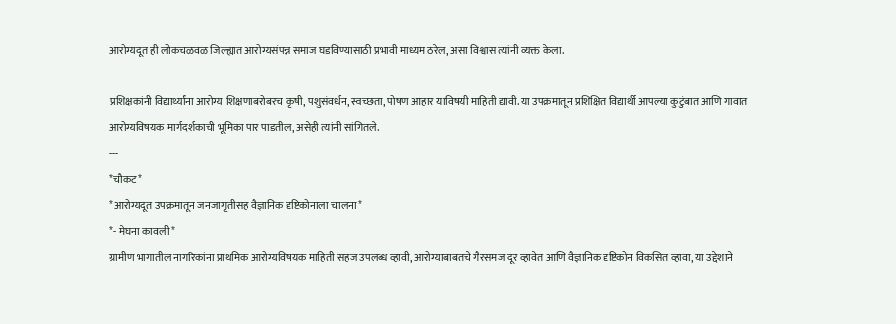आरोग्यदूत ही लोकचळवळ जिल्ह्यात आरोग्यसंपन्न समाज घडविण्यासाठी प्रभावी माध्यम ठरेल, असा विश्वास त्यांनी व्यक्त केला.

प्रशिक्षकांनी विद्यार्थ्यांना आरोग्य शिक्षणाबरोबरच कृषी, पशुसंवर्धन, स्वच्छता, पोषण आहार याविषयी माहिती द्यावी. या उपक्रमातून प्रशिक्षित विद्यार्थी आपल्या कुटुंबात आणि गावात आरोग्यविषयक मार्गदर्शकाची भूमिका पार पाडतील, असेही त्यांनी सांगितले.
---
*चौकट*
*आरोग्यदूत उपक्रमातून जनजागृतीसह वैज्ञानिक दृष्टिकोनाला चालना*
*- मेघना कावली*
ग्रामीण भागातील नागरिकांना प्राथमिक आरोग्यविषयक माहिती सहज उपलब्ध व्हावी, आरोग्याबाबतचे गैरसमज दूर व्हावेत आणि वैज्ञानिक दृष्टिकोन विकसित व्हावा, या उद्देशाने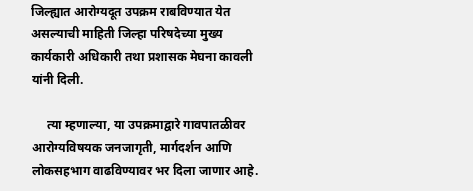जिल्ह्यात आरोग्यदूत उपक्रम राबविण्यात येत असल्याची माहिती जिल्हा परिषदेच्या मुख्य कार्यकारी अधिकारी तथा प्रशासक मेघना कावली यांनी दिली.

     त्या म्हणाल्या, या उपक्रमाद्वारे गावपातळीवर आरोग्यविषयक जनजागृती, मार्गदर्शन आणि लोकसहभाग वाढविण्यावर भर दिला जाणार आहे.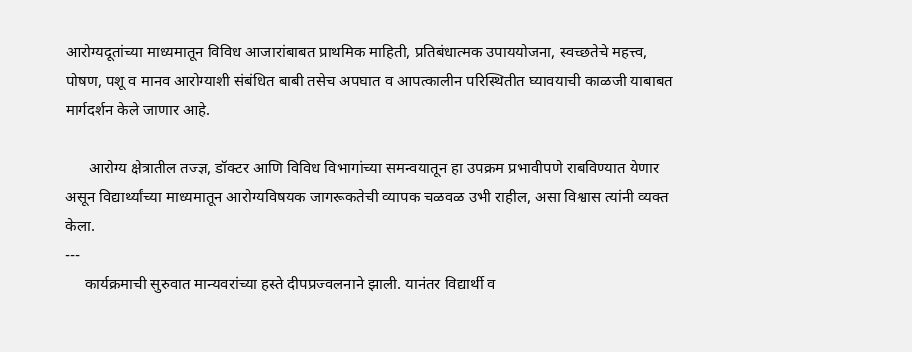आरोग्यदूतांच्या माध्यमातून विविध आजारांबाबत प्राथमिक माहिती, प्रतिबंधात्मक उपाययोजना, स्वच्छतेचे महत्त्व, पोषण, पशू व मानव आरोग्याशी संबंधित बाबी तसेच अपघात व आपत्कालीन परिस्थितीत घ्यावयाची काळजी याबाबत मार्गदर्शन केले जाणार आहे.

      आरोग्य क्षेत्रातील तज्ज्ञ, डॉक्टर आणि विविध विभागांच्या समन्वयातून हा उपक्रम प्रभावीपणे राबविण्यात येणार असून विद्यार्थ्यांच्या माध्यमातून आरोग्यविषयक जागरूकतेची व्यापक चळवळ उभी राहील, असा विश्वास त्यांनी व्यक्त केला.
---
     कार्यक्रमाची सुरुवात मान्यवरांच्या हस्ते दीपप्रज्वलनाने झाली. यानंतर विद्यार्थी व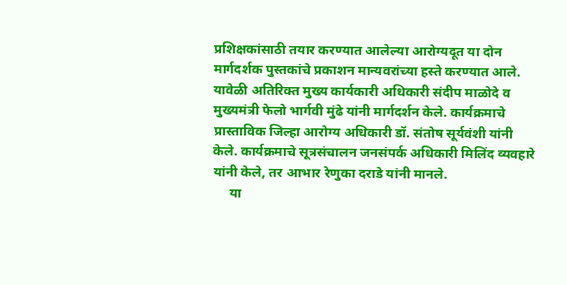प्रशिक्षकांसाठी तयार करण्यात आलेल्या आरोग्यदूत या दोन मार्गदर्शक पुस्तकांचे प्रकाशन मान्यवरांच्या हस्ते करण्यात आले. यावेळी अतिरिक्त मुख्य कार्यकारी अधिकारी संदीप माळोदे व मुख्यमंत्री फेलो भार्गवी मुंढे यांनी मार्गदर्शन केले. कार्यक्रमाचे प्रास्ताविक जिल्हा आरोग्य अधिकारी डॉ. संतोष सूर्यवंशी यांनी केले. कार्यक्रमाचे सूत्रसंचालन जनसंपर्क अधिकारी मिलिंद व्यवहारे यांनी केले, तर आभार रेणुका दराडे यांनी मानले.
     या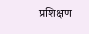प्रशिक्षण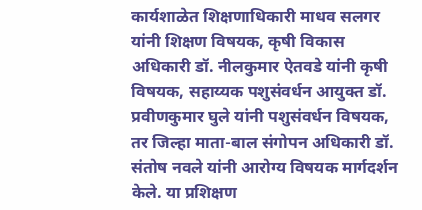कार्यशाळेत शिक्षणाधिकारी माधव सलगर यांनी शिक्षण विषयक, कृषी विकास अधिकारी डॉ. नीलकुमार ऐतवडे यांनी कृषी विषयक, सहाय्यक पशुसंवर्धन आयुक्त डॉ. प्रवीणकुमार घुले यांनी पशुसंवर्धन विषयक, तर जिल्हा माता-बाल संगोपन अधिकारी डॉ. संतोष नवले यांनी आरोग्य विषयक मार्गदर्शन केले. या प्रशिक्षण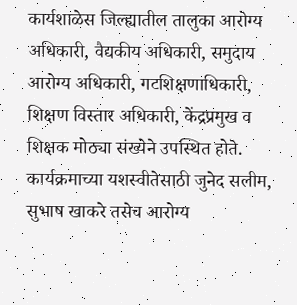कार्यशाळेस जिल्ह्यातील तालुका आरोग्य अधिकारी, वैद्यकीय अधिकारी, समुदाय आरोग्य अधिकारी, गटशिक्षणाधिकारी, शिक्षण विस्तार अधिकारी, केंद्रप्रमुख व शिक्षक मोठ्या संख्येने उपस्थित होते. कार्यक्रमाच्या यशस्वीतेसाठी जुनेद सलीम, सुभाष खाकरे तसेच आरोग्य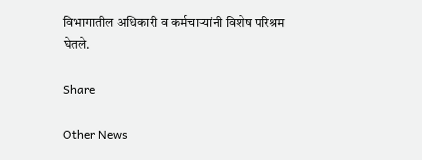विभागातील अधिकारी व कर्मचाऱ्यांनी विशेष परिश्रम घेतले.

Share

Other News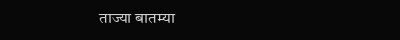ताज्या बातम्या